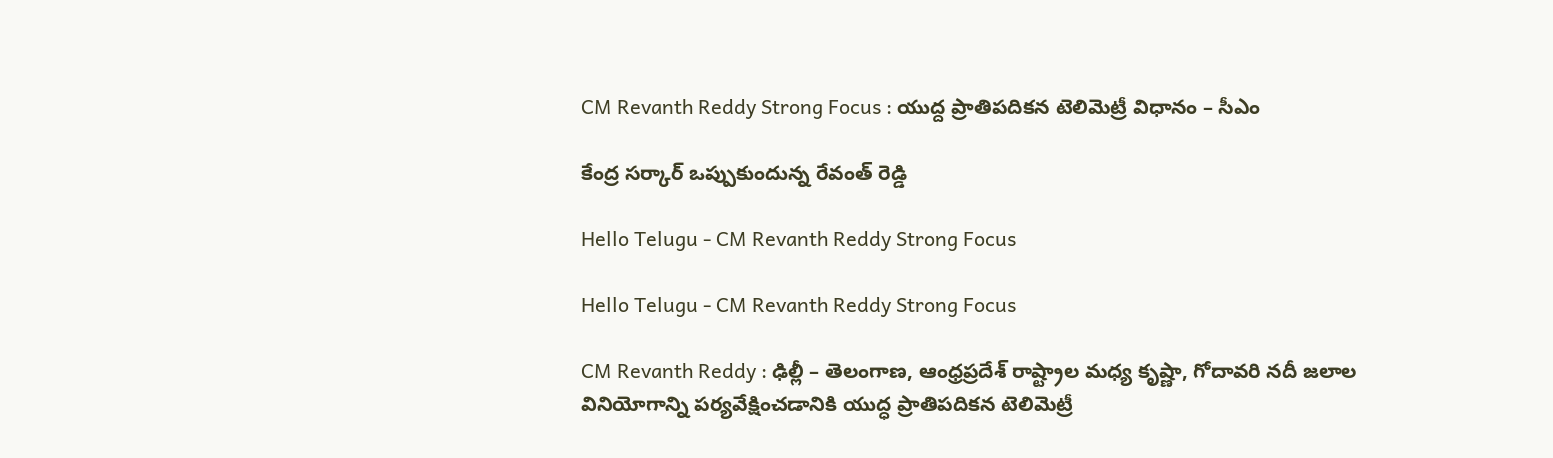CM Revanth Reddy Strong Focus : యుద్ద ప్రాతిప‌దిక‌న టెలిమెట్రీ విధానం – సీఎం

కేంద్ర స‌ర్కార్ ఒప్పుకుందున్న రేవంత్ రెడ్డి

Hello Telugu - CM Revanth Reddy Strong Focus

Hello Telugu - CM Revanth Reddy Strong Focus

CM Revanth Reddy : ఢిల్లీ – తెలంగాణ, ఆంధ్రప్రదేశ్ రాష్ట్రాల మధ్య కృష్ణా, గోదావరి నదీ జలాల వినియోగాన్ని పర్యవేక్షించడానికి యుద్ధ ప్రాతిపదికన టెలిమెట్రీ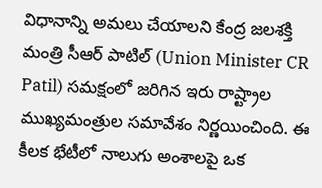విధానాన్ని అమలు చేయాలని కేంద్ర జలశక్తి మంత్రి సీఆర్ పాటిల్ (Union Minister CR Patil) సమక్షంలో జరిగిన ఇరు రాష్ట్రాల ముఖ్యమంత్రుల సమావేశం నిర్ణయించింది. ఈ కీల‌క భేటీలో నాలుగు అంశాలపై ఒక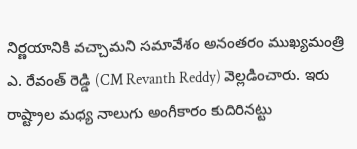నిర్ణయానికి వచ్చామని సమావేశం అనంతరం ముఖ్యమంత్రి ఎ. రేవంత్ రెడ్డి (CM Revanth Reddy) వెల్ల‌డించారు. ఇరు రాష్ట్రాల మధ్య నాలుగు అంగీకారం కుదిరినట్టు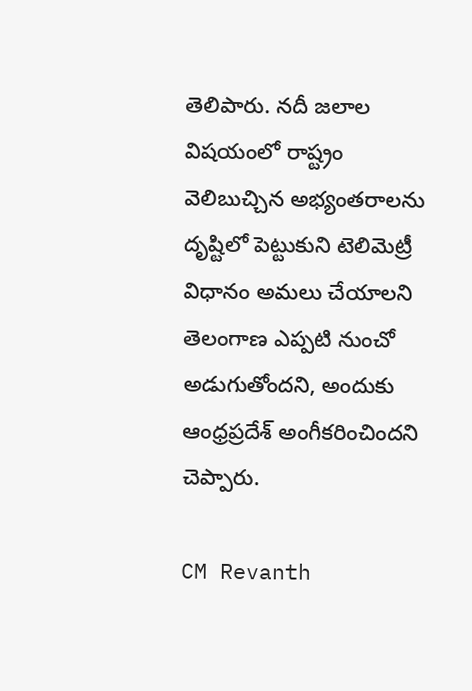తెలిపారు. నదీ జలాల విషయంలో రాష్ట్రం వెలిబుచ్చిన అభ్యంతరాలను దృష్టిలో పెట్టుకుని టెలిమెట్రీ విధానం అమలు చేయాలని తెలంగాణ ఎప్పటి నుంచో అడుగుతోంద‌ని, అందుకు ఆంధ్రప్రదేశ్ అంగీకరించిందని చెప్పారు.

CM Revanth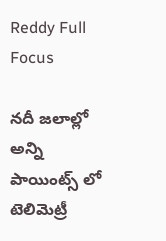Reddy Full Focus

నదీ జలాల్లో అన్ని పాయింట్స్ లో టెలిమెట్రీ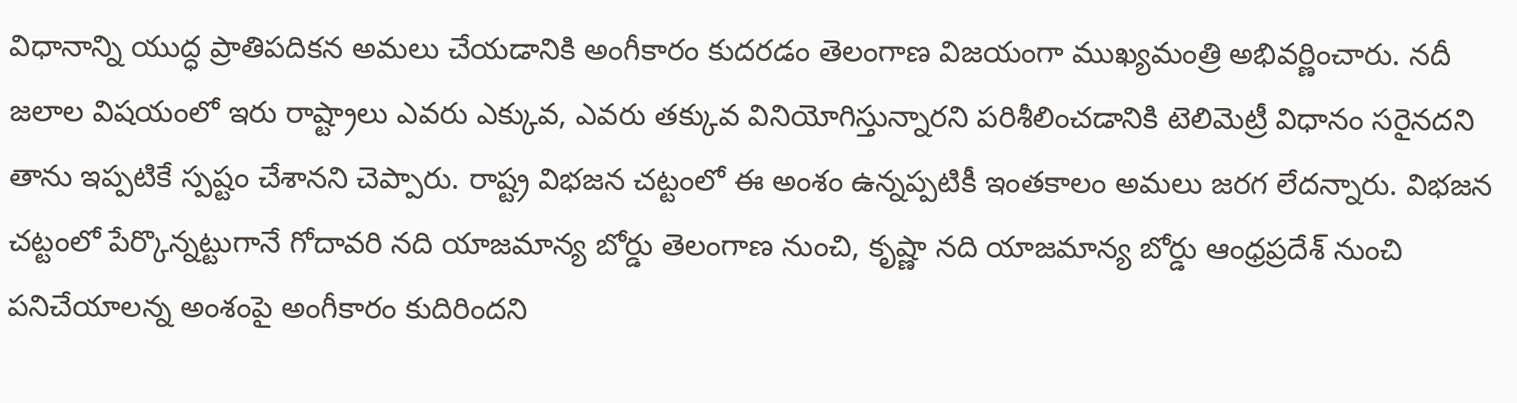విధానాన్ని యుద్ధ ప్రాతిపదికన అమలు చేయడానికి అంగీకారం కుదరడం తెలంగాణ విజయంగా ముఖ్యమంత్రి అభివర్ణించారు. నదీ జలాల విషయంలో ఇరు రాష్ట్రాలు ఎవరు ఎక్కువ‌, ఎవరు తక్కువ వినియోగిస్తున్నారని పరిశీలించడానికి టెలిమెట్రీ విధానం సరైన‌ద‌ని తాను ఇప్ప‌టికే స్ప‌ష్టం చేశాన‌ని చెప్పారు. రాష్ట్ర విభజన చట్టంలో ఈ అంశం ఉన్నప్పటికీ ఇంతకాలం అమలు జరగ లేద‌న్నారు. విభజన చట్టంలో పేర్కొన్నట్టుగానే గోదావరి నది యాజమాన్య బోర్డు తెలంగాణ నుంచి, కృష్ణా నది యాజమాన్య బోర్డు ఆంధ్రప్రదేశ్ నుంచి పనిచేయాలన్న అంశంపై అంగీకారం కుదిరిందని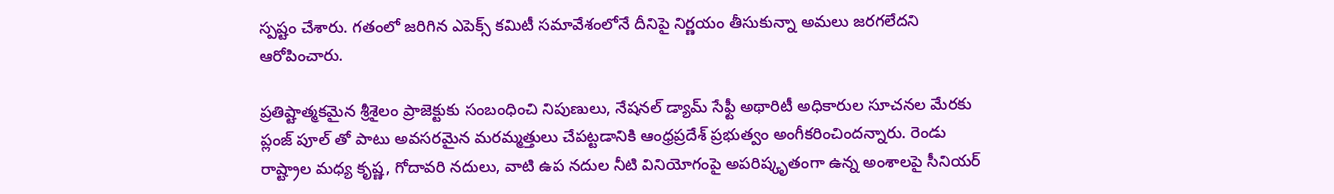స్ప‌ష్టం చేశారు. గతంలో జరిగిన ఎపెక్స్ కమిటీ సమావేశంలోనే దీనిపై నిర్ణయం తీసుకున్నా అమలు జరగలేదని ఆరోపించారు.

ప్రతిష్టాత్మకమైన శ్రీశైలం ప్రాజెక్టుకు సంబంధించి నిపుణులు, నేషనల్ డ్యామ్ సేఫ్టీ అథారిటీ అధికారుల సూచనల మేరకు ప్లంజ్ పూల్ తో పాటు అవసరమైన మరమ్మత్తులు చేపట్టడానికి ఆంధ్రప్రదేశ్ ప్రభుత్వం అంగీకరించిందన్నారు. రెండు రాష్ట్రాల మధ్య కృష్ణ, గోదావరి నదులు, వాటి ఉప నదుల నీటి వినియోగంపై అపరిష్కృతంగా ఉన్న అంశాలపై సీనియర్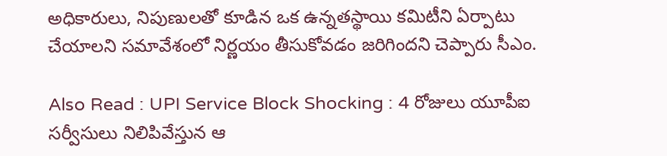అధికారులు, నిపుణులతో కూడిన ఒక ఉన్నతస్థాయి కమిటీని ఏర్పాటు చేయాలని సమావేశంలో నిర్ణయం తీసుకోవడం జరిగిందని చెప్పారు సీఎం.

Also Read : UPI Service Block Shocking : 4 రోజులు యూపీఐ సర్వీసులు నిలిపివేస్తున ఆ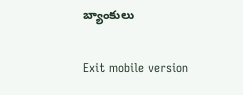బ్యాంకులు

Exit mobile version